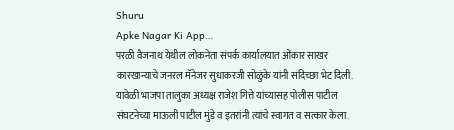Shuru
Apke Nagar Ki App…
परळी वैजनाथ येथील लोकनेता संपर्क कार्यालयात ओंकार साखर कारखान्याचे जनरल मॅनेजर सुधाकरजी सोळुंके यांनी सदिच्छा भेट दिली. यावेळी भाजपा तालुका अध्यक्ष राजेश गित्ते यांच्यासह पोलीस पाटील संघटनेच्या माऊली पाटील मुंडे व इतरांनी त्यांचे स्वागत व सत्कार केला.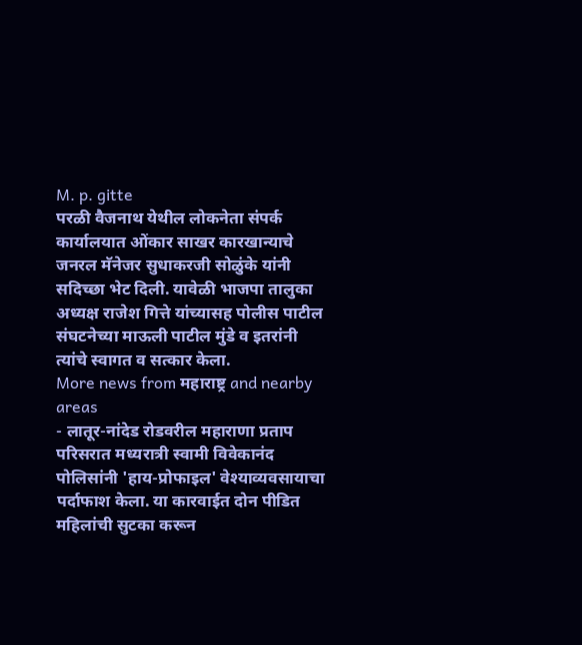M. p. gitte
परळी वैजनाथ येथील लोकनेता संपर्क कार्यालयात ओंकार साखर कारखान्याचे जनरल मॅनेजर सुधाकरजी सोळुंके यांनी सदिच्छा भेट दिली. यावेळी भाजपा तालुका अध्यक्ष राजेश गित्ते यांच्यासह पोलीस पाटील संघटनेच्या माऊली पाटील मुंडे व इतरांनी त्यांचे स्वागत व सत्कार केला.
More news from महाराष्ट्र and nearby areas
- लातूर-नांदेड रोडवरील महाराणा प्रताप परिसरात मध्यरात्री स्वामी विवेकानंद पोलिसांनी 'हाय-प्रोफाइल' वेश्याव्यवसायाचा पर्दाफाश केला. या कारवाईत दोन पीडित महिलांची सुटका करून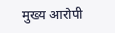मुख्य आरोपी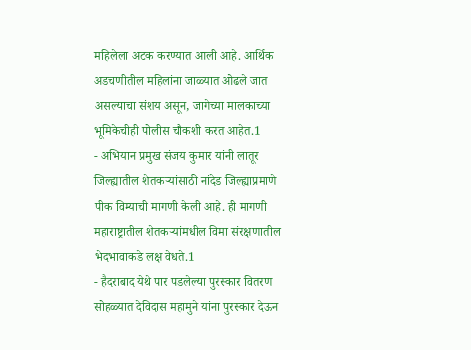महिलेला अटक करण्यात आली आहे. आर्थिक अडचणीतील महिलांना जाळ्यात ओढले जात असल्याचा संशय असून, जागेच्या मालकाच्या भूमिकेचीही पोलीस चौकशी करत आहेत.1
- अभियान प्रमुख संजय कुमार यांनी लातूर जिल्ह्यातील शेतकऱ्यांसाठी नांदेड जिल्ह्याप्रमाणे पीक विम्याची मागणी केली आहे. ही मागणी महाराष्ट्रातील शेतकऱ्यांमधील विमा संरक्षणातील भेदभावाकडे लक्ष वेधते.1
- हैदराबाद येथे पार पडलेल्या पुरस्कार वितरण सोहळ्यात देविदास महामुने यांना पुरस्कार देऊन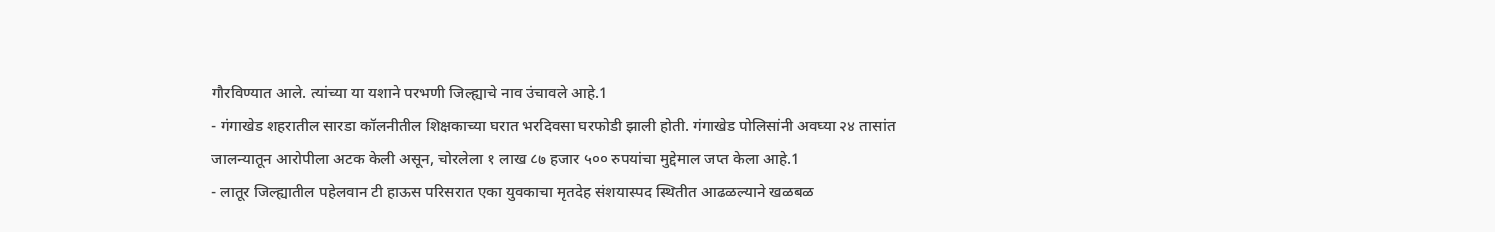गौरविण्यात आले. त्यांच्या या यशाने परभणी जिल्ह्याचे नाव उंचावले आहे.1
- गंगाखेड शहरातील सारडा कॉलनीतील शिक्षकाच्या घरात भरदिवसा घरफोडी झाली होती. गंगाखेड पोलिसांनी अवघ्या २४ तासांत जालन्यातून आरोपीला अटक केली असून, चोरलेला १ लाख ८७ हजार ५०० रुपयांचा मुद्देमाल जप्त केला आहे.1
- लातूर जिल्ह्यातील पहेलवान टी हाऊस परिसरात एका युवकाचा मृतदेह संशयास्पद स्थितीत आढळल्याने खळबळ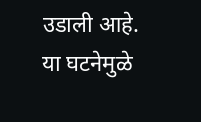उडाली आहे. या घटनेमुळे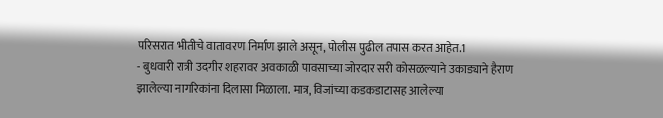परिसरात भीतीचे वातावरण निर्माण झाले असून, पोलीस पुढील तपास करत आहेत.1
- बुधवारी रात्री उदगीर शहरावर अवकाळी पावसाच्या जोरदार सरी कोसळल्याने उकाड्याने हैराण झालेल्या नागरिकांना दिलासा मिळाला. मात्र, विजांच्या कडकडाटासह आलेल्या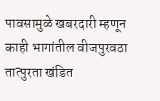पावसामुळे खबरदारी म्हणून काही भागांतील वीजपुरवठा तात्पुरता खंडित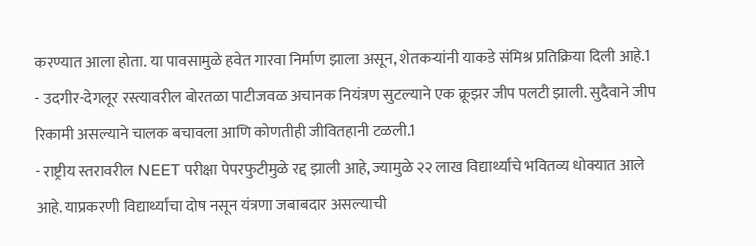करण्यात आला होता. या पावसामुळे हवेत गारवा निर्माण झाला असून, शेतकऱ्यांनी याकडे संमिश्र प्रतिक्रिया दिली आहे.1
- उदगीर-देगलूर रस्त्यावरील बोरतळा पाटीजवळ अचानक नियंत्रण सुटल्याने एक क्रूझर जीप पलटी झाली. सुदैवाने जीप रिकामी असल्याने चालक बचावला आणि कोणतीही जीवितहानी टळली.1
- राष्ट्रीय स्तरावरील NEET परीक्षा पेपरफुटीमुळे रद्द झाली आहे, ज्यामुळे २२ लाख विद्यार्थ्यांचे भवितव्य धोक्यात आले आहे. याप्रकरणी विद्यार्थ्यांचा दोष नसून यंत्रणा जबाबदार असल्याची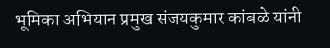भूमिका अभियान प्रमुख संजयकुमार कांबळे यांनी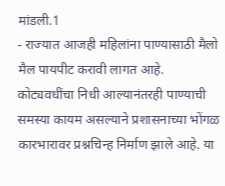मांडली.1
- राज्यात आजही महिलांना पाण्यासाठी मैलो मैल पायपीट करावी लागत आहे. कोट्यवधींचा निधी आल्यानंतरही पाण्याची समस्या कायम असल्याने प्रशासनाच्या भोंगळ कारभारावर प्रश्नचिन्ह निर्माण झाले आहे. या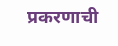प्रकरणाची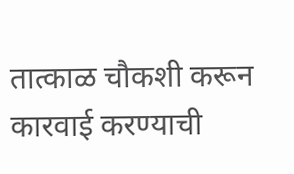तात्काळ चौकशी करून कारवाई करण्याची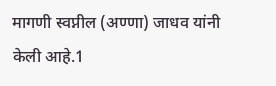मागणी स्वप्नील (अण्णा) जाधव यांनी केली आहे.1